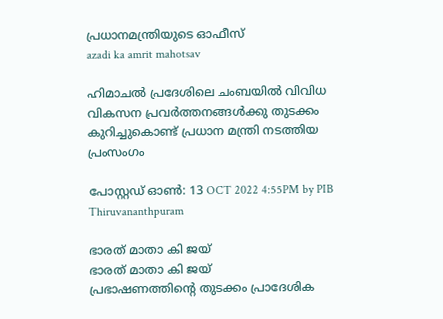പ്രധാനമന്ത്രിയുടെ ഓഫീസ്‌
azadi ka amrit mahotsav

ഹിമാചല്‍ പ്രദേശിലെ ചംബയില്‍ വിവിധ വികസന പ്രവര്‍ത്തനങ്ങള്‍ക്കു തുടക്കം കുറിച്ചുകൊണ്ട് പ്രധാന മന്ത്രി നടത്തിയ പ്രംസംഗം

പോസ്റ്റഡ് ഓണ്‍: 13 OCT 2022 4:55PM by PIB Thiruvananthpuram

ഭാരത് മാതാ കി ജയ്
ഭാരത് മാതാ കി ജയ്
പ്രഭാഷണത്തിന്റെ തുടക്കം പ്രാദേശിക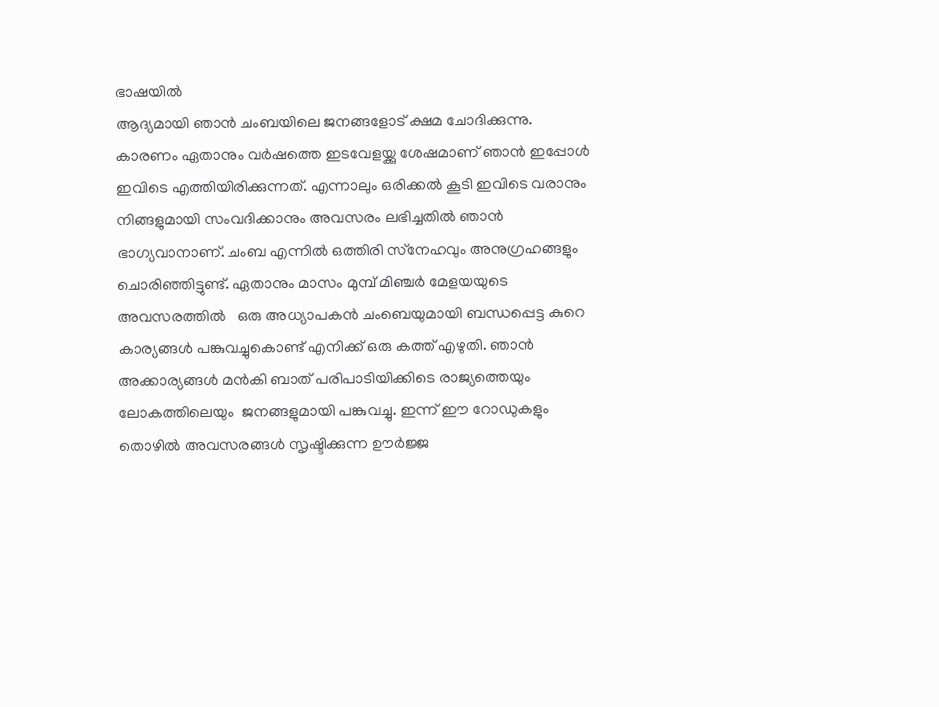ഭാഷയില്‍
ആദ്യമായി ഞാന്‍ ചംബയിലെ ജനങ്ങളോട് ക്ഷമ ചോദിക്കുന്നു. കാരണം ഏതാനും വര്‍ഷത്തെ ഇടവേളയ്ക്കു ശേഷമാണ് ഞാന്‍ ഇപ്പോള്‍ ഇവിടെ എത്തിയിരിക്കുന്നത്. എന്നാലും ഒരിക്കല്‍ കൂടി ഇവിടെ വരാനും നിങ്ങളുമായി സംവദിക്കാനും അവസരം ലഭിച്ചതില്‍ ഞാന്‍ ഭാഗ്യവാനാണ്. ചംബ എന്നില്‍ ഒത്തിരി സ്‌നേഹവും അനുഗ്രഹങ്ങളും ചൊരിഞ്ഞിട്ടുണ്ട്. ഏതാനും മാസം മുമ്പ് മിഞ്ചര്‍ മേളയയുടെ അവസരത്തില്‍   ഒരു അധ്യാപകന്‍ ചംബെയുമായി ബന്ധപ്പെട്ട കുറെ കാര്യങ്ങള്‍ പങ്കുവച്ചുകൊണ്ട് എനിക്ക് ഒരു കത്ത് എഴുതി. ഞാന്‍ അക്കാര്യങ്ങള്‍ മന്‍കി ബാത് പരിപാടിയിക്കിടെ രാജ്യത്തെയും ലോകത്തിലെയും  ജനങ്ങളുമായി പങ്കുവച്ചു. ഇന്ന് ഈ റോഡുകളും തൊഴില്‍ അവസരങ്ങള്‍ സൃഷ്ടിക്കുന്ന ഊര്‍ജ്ജ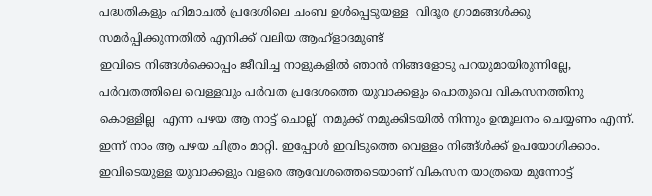പദ്ധതികളും ഹിമാചല്‍ പ്രദേശിലെ ചംബ ഉള്‍പ്പെടുയള്ള  വിദൂര ഗ്രാമങ്ങള്‍ക്കു സമര്‍പ്പിക്കുന്നതില്‍ എനിക്ക് വലിയ ആഹ്ളാദമുണ്ട്
ഇവിടെ നിങ്ങള്‍ക്കൊപ്പം ജീവിച്ച നാളുകളില്‍ ഞാന്‍ നിങ്ങളോടു പറയുമായിരുന്നില്ലേ, പര്‍വതത്തിലെ വെള്ളവും പര്‍വത പ്രദേശത്തെ യുവാക്കളും പൊതുവെ വികസനത്തിനു കൊള്ളില്ല  എന്ന പഴയ ആ നാട്ട് ചൊല്ല്  നമുക്ക് നമുക്കിടയില്‍ നിന്നും ഉന്മൂലനം ചെയ്യണം എന്ന്.  ഇന്ന് നാം ആ പഴയ ചിത്രം മാറ്റി. ഇപ്പോള്‍ ഇവിടുത്തെ വെള്ളം നിങ്ങ്ള്‍ക്ക് ഉപയോഗിക്കാം.  ഇവിടെയുള്ള യുവാക്കളും വളരെ ആവേശത്തെടെയാണ് വികസന യാത്രയെ മുന്നോട്ട്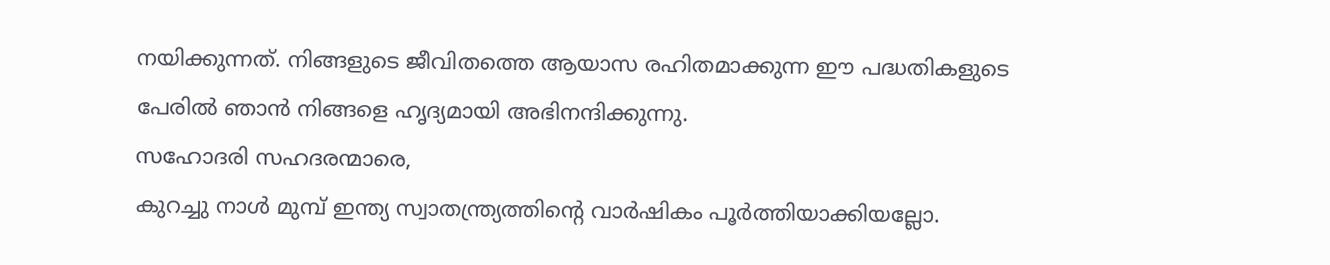നയിക്കുന്നത്. നിങ്ങളുടെ ജീവിതത്തെ ആയാസ രഹിതമാക്കുന്ന ഈ പദ്ധതികളുടെ പേരില്‍ ഞാന്‍ നിങ്ങളെ ഹൃദ്യമായി അഭിനന്ദിക്കുന്നു.
സഹോദരി സഹദരന്മാരെ,
കുറച്ചു നാള്‍ മുമ്പ് ഇന്ത്യ സ്വാതന്ത്ര്യത്തിന്റെ വാര്‍ഷികം പൂര്‍ത്തിയാക്കിയല്ലോ.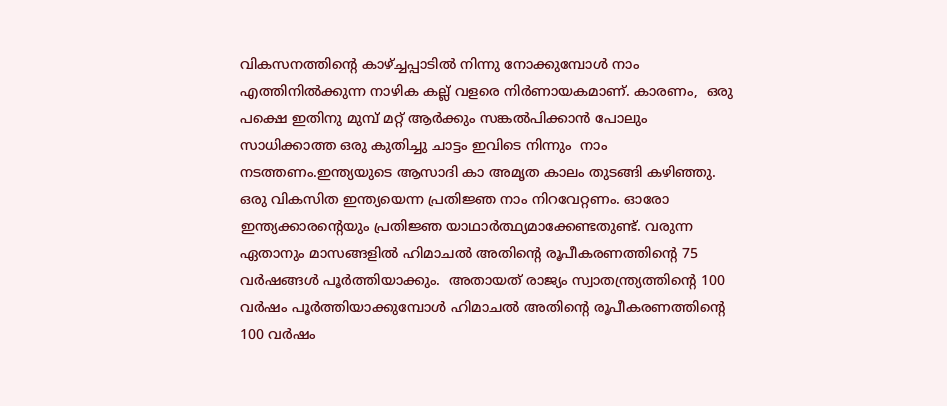വികസനത്തിന്റെ കാഴ്ച്ചപ്പാടില്‍ നിന്നു നോക്കുമ്പോള്‍ നാം എത്തിനില്‍ക്കുന്ന നാഴിക കല്ല് വളരെ നിര്‍ണായകമാണ്. കാരണം,  ഒരു പക്ഷെ ഇതിനു മുമ്പ് മറ്റ് ആര്‍ക്കും സങ്കല്‍പിക്കാന്‍ പോലും സാധിക്കാത്ത ഒരു കുതിച്ചു ചാട്ടം ഇവിടെ നിന്നും  നാം നടത്തണം.ഇന്ത്യയുടെ ആസാദി കാ അമൃത കാലം തുടങ്ങി കഴിഞ്ഞു.  ഒരു വികസിത ഇന്ത്യയെന്ന പ്രതിജ്ഞ നാം നിറവേറ്റണം. ഓരോ ഇന്ത്യക്കാരന്റെയും പ്രതിജ്ഞ യാഥാര്‍ത്ഥ്യമാക്കേണ്ടതുണ്ട്. വരുന്ന ഏതാനും മാസങ്ങളില്‍ ഹിമാചല്‍ അതിന്റെ രൂപീകരണത്തിന്റെ 75 വര്‍ഷങ്ങള്‍ പൂര്‍ത്തിയാക്കും.  അതായത് രാജ്യം സ്വാതന്ത്ര്യത്തിന്റെ 100 വര്‍ഷം പൂര്‍ത്തിയാക്കുമ്പോള്‍ ഹിമാചല്‍ അതിന്റെ രൂപീകരണത്തിന്റെ 100 വര്‍ഷം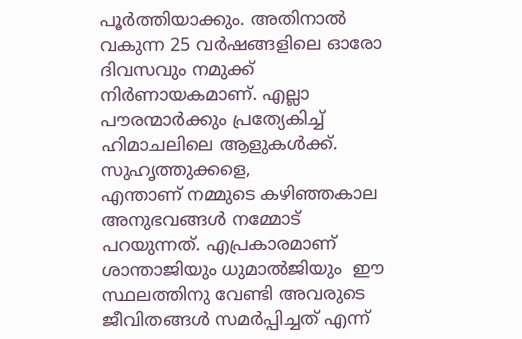പൂര്‍ത്തിയാക്കും. അതിനാല്‍ വകുന്ന 25 വര്‍ഷങ്ങളിലെ ഓരോ ദിവസവും നമുക്ക് നിര്‍ണായകമാണ്. എല്ലാ പൗരന്മാര്‍ക്കും പ്രത്യേകിച്ച് ഹിമാചലിലെ ആളുകള്‍ക്ക്.
സുഹൃത്തുക്കളെ,
എന്താണ് നമ്മുടെ കഴിഞ്ഞകാല അനുഭവങ്ങള്‍ നമ്മോട് പറയുന്നത്. എപ്രകാരമാണ് ശാന്താജിയും ധുമാല്‍ജിയും  ഈ സ്ഥലത്തിനു വേണ്ടി അവരുടെ ജീവിതങ്ങള്‍ സമര്‍പ്പിച്ചത് എന്ന്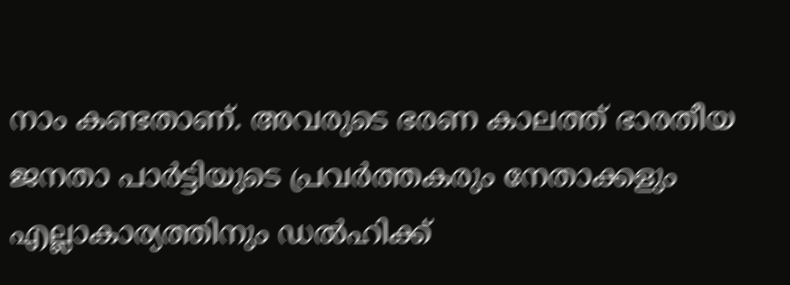നാം കണ്ടതാണ്. അവരുടെ ഭരണ കാലത്ത് ഭാരതീയ ജനതാ പാര്‍ട്ടിയുടെ പ്രവര്‍ത്തകരും നേതാക്കളും എല്ലാകാര്യത്തിനും ഡല്‍ഹിക്ക്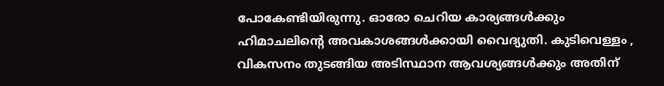പോകേണ്ടിയിരുന്നു. ഓരോ ചെറിയ കാര്യങ്ങള്‍ക്കും ഹിമാചലിന്റെ അവകാശങ്ങള്‍ക്കായി വൈദ്യുതി. കുടിവെള്ളം , വികസനം തുടങ്ങിയ അടിസ്ഥാന ആവശ്യങ്ങള്‍ക്കും അതിന്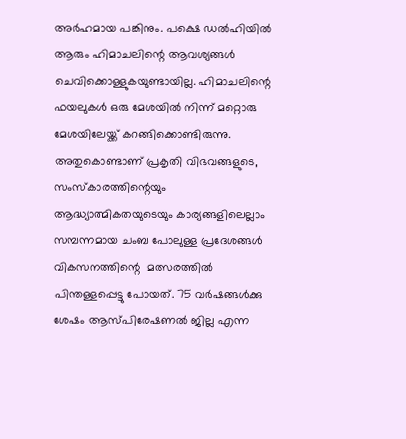അര്‍ഹമായ പങ്കിനും. പക്ഷെ ഡല്‍ഹിയില്‍ ആരും ഹിമാചലിന്റെ ആവശ്യങ്ങള്‍ ചെവിക്കൊള്ളുകയുണ്ടായില്ല. ഹിമാചലിന്റെ ഫയലുകള്‍ ഒരു മേശയില്‍ നിന്ന് മറ്റൊരു മേശയിലേയ്ക്ക് കറങ്ങിക്കൊണ്ടിരുന്നു. അതുകൊണ്ടാണ് പ്രകൃതി വിഭവങ്ങളുടെ, സംസ്‌കാരത്തിന്റെയും ആദ്ധ്യാത്മികതയുടെയും കാര്യങ്ങളിലെല്ലാം  സമ്പന്നമായ ചംബ പോലുള്ള പ്രദേശങ്ങള്‍ വികസനത്തിന്റെ  മത്സരത്തില്‍ പിന്തള്ളപ്പെട്ടു പോയത്. 75 വര്‍ഷങ്ങള്‍ക്കു ശേഷം ആസ്പിരേഷണല്‍ ജില്ല എന്ന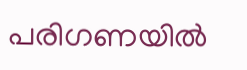പരിഗണയില്‍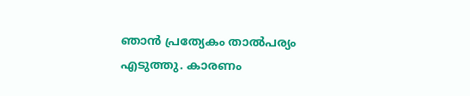ഞാന്‍ പ്രത്യേകം താല്‍പര്യം എടുത്തു. കാരണം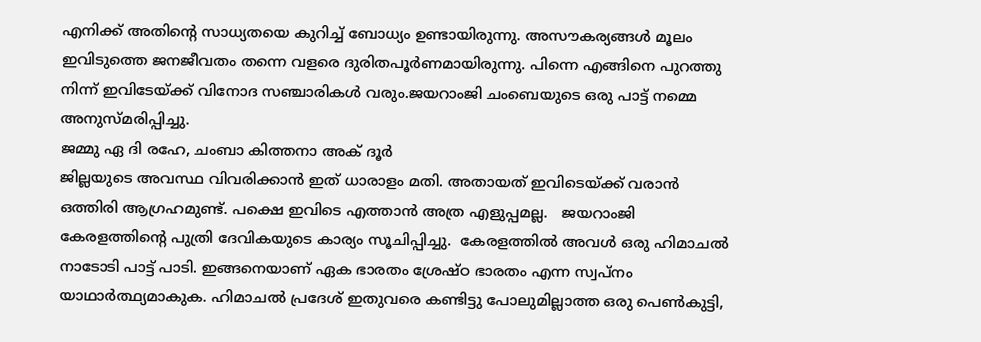എനിക്ക് അതിന്റെ സാധ്യതയെ കുറിച്ച് ബോധ്യം ഉണ്ടായിരുന്നു. അസൗകര്യങ്ങള്‍ മൂലം ഇവിടുത്തെ ജനജീവതം തന്നെ വളരെ ദുരിതപൂര്‍ണമായിരുന്നു. പിന്നെ എങ്ങിനെ പുറത്തു നിന്ന് ഇവിടേയ്ക്ക് വിനോദ സഞ്ചാരികള്‍ വരും.ജയറാംജി ചംബെയുടെ ഒരു പാട്ട് നമ്മെ അനുസ്മരിപ്പിച്ചു.
ജമ്മു ഏ ദി രഹേ, ചംബാ കിത്തനാ അക് ദൂര്‍
ജില്ലയുടെ അവസ്ഥ വിവരിക്കാന്‍ ഇത് ധാരാളം മതി. അതായത് ഇവിടെയ്ക്ക് വരാന്‍ ഒത്തിരി ആഗ്രഹമുണ്ട്. പക്ഷെ ഇവിടെ എത്താന്‍ അത്ര എളുപ്പമല്ല.   ജയറാംജി കേരളത്തിന്റെ പുത്രി ദേവികയുടെ കാര്യം സൂചിപ്പിച്ചു.  കേരളത്തില്‍ അവള്‍ ഒരു ഹിമാചല്‍ നാടോടി പാട്ട് പാടി. ഇങ്ങനെയാണ് ഏക ഭാരതം ശ്രേഷ്ഠ ഭാരതം എന്ന സ്വപ്‌നം യാഥാര്‍ത്ഥ്യമാകുക. ഹിമാചല്‍ പ്രദേശ് ഇതുവരെ കണ്ടിട്ടു പോലുമില്ലാത്ത ഒരു പെണ്‍കുട്ടി,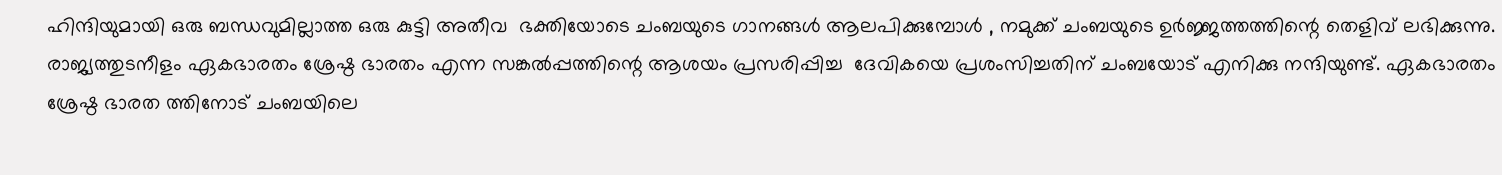ഹിന്ദിയുമായി ഒരു ബന്ധവുമില്ലാത്ത ഒരു കുട്ടി അതീവ  ഭക്തിയോടെ ചംബയുടെ ഗാനങ്ങള്‍ ആലപിക്കുമ്പോള്‍ , നമുക്ക് ചംബയുടെ ഉര്‍ജ്ജത്തത്തിന്റെ തെളിവ് ലഭിക്കുന്നു. രാജ്യത്തുടനീളം ഏകഭാരതം ശ്രേഷ്ഠ ഭാരതം എന്ന സങ്കല്‍പ്പത്തിന്റെ ആശയം പ്രസരിപ്പിച്ച  ദേവികയെ പ്രശംസിച്ചതിന് ചംബയോട് എനിക്കു നന്ദിയുണ്ട്. ഏകഭാരതം ശ്രേഷ്ഠ ഭാരത ത്തിനോട് ചംബയിലെ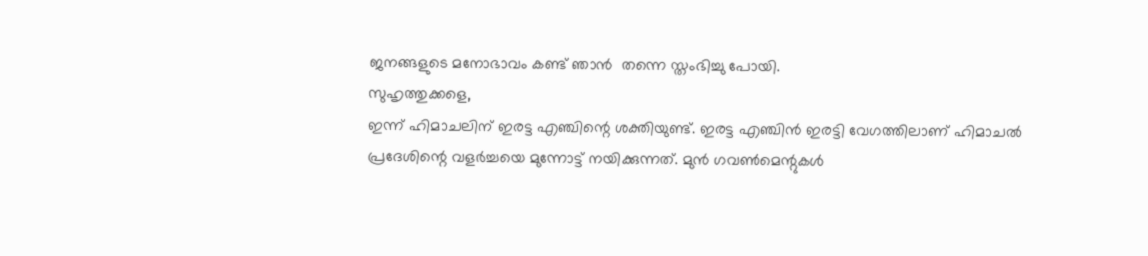ജനങ്ങളുടെ മനോഭാവം കണ്ട് ഞാന്‍  തന്നെ സ്തംഭിച്ചു പോയി.
സുഹൃത്തുക്കളെ,
ഇന്ന് ഹിമാചലിന് ഇരട്ട എഞ്ചിന്റെ ശക്തിയുണ്ട്. ഇരട്ട എഞ്ചിന്‍ ഇരട്ടി വേഗത്തിലാണ് ഹിമാചല്‍ പ്രദേശിന്റെ വളര്‍ച്ചയെ മുന്നോട്ട് നയിക്കുന്നത്. മുന്‍ ഗവണ്‍മെന്റുകള്‍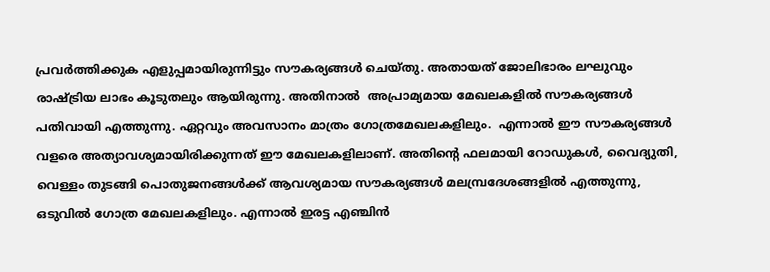പ്രവര്‍ത്തിക്കുക എളുപ്പമായിരുന്നിട്ടും സൗകര്യങ്ങള്‍ ചെയ്തു. അതായത് ജോലിഭാരം ലഘുവും രാഷ്ട്രിയ ലാഭം കൂടുതലും ആയിരുന്നു. അതിനാല്‍  അപ്രാമ്യമായ മേഖലകളില്‍ സൗകര്യങ്ങള്‍ പതിവായി എത്തുന്നു. ഏറ്റവും അവസാനം മാത്രം ഗോത്രമേഖലകളിലും.  എന്നാല്‍ ഈ സൗകര്യങ്ങള്‍ വളരെ അത്യാവശ്യമായിരിക്കുന്നത് ഈ മേഖലകളിലാണ്. അതിന്റെ ഫലമായി റോഡുകള്‍, വൈദ്യുതി, വെള്ളം തുടങ്ങി പൊതുജനങ്ങള്‍ക്ക് ആവശ്യമായ സൗകര്യങ്ങള്‍ മലമ്പ്രദേശങ്ങളില്‍ എത്തുന്നു, ഒടുവില്‍ ഗോത്ര മേഖലകളിലും. എന്നാല്‍ ഇരട്ട എഞ്ചിന്‍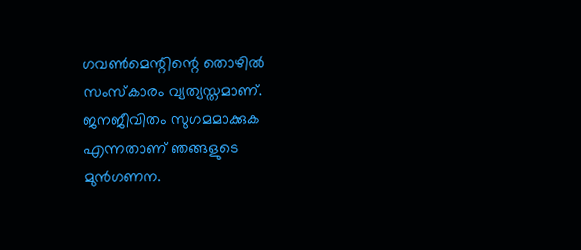ഗവണ്‍മെന്റിന്റെ തൊഴില്‍ സംസ്‌കാരം വ്യത്യസ്തമാണ്. ജനജീവിതം സുഗമമാക്കുക എന്നതാണ് ഞങ്ങളുടെ മുന്‍ഗണന.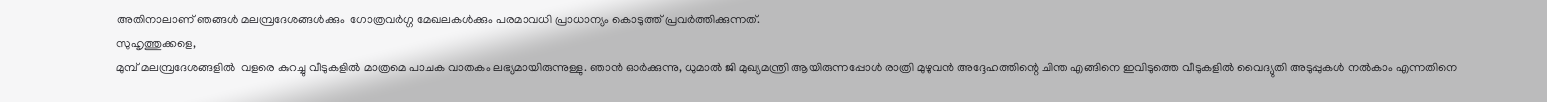അതിനാലാണ് ഞങ്ങള്‍ മലമ്പ്രദേശങ്ങള്‍ക്കും  ഗോത്രവര്‍ഗ്ഗ മേഖലകള്‍ക്കും പരമാവധി പ്രാധാന്യം കൊടുത്ത് പ്രവര്‍ത്തിക്കുന്നത്.
സുഹൃത്തുക്കളെ,
മുമ്പ് മലമ്പ്രദേശങ്ങളില്‍  വളരെ കുറച്ചു വീടുകളില്‍ മാത്രമെ പാചക വാതകം ലഭ്യമായിരുന്നുള്ളു. ഞാന്‍ ഓര്‍ക്കുന്നു, ധുമാല്‍ ജി മുഖ്യമന്ത്രി ആയിരുന്നപ്പോള്‍ രാത്രി മുഴുവന്‍ അദ്ദേഹത്തിന്റെ ചിന്ത എങ്ങിനെ ഇവിടുത്തെ വീടുകളില്‍ വൈദ്യുതി അടുപ്പുകള്‍ നല്‍കാം എന്നതിനെ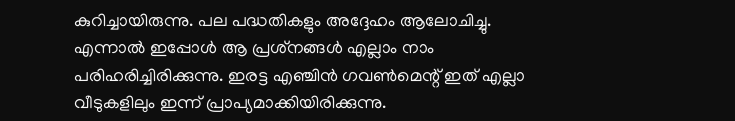കുറിച്ചായിരുന്നു. പല പദ്ധതികളും അദ്ദേഹം ആലോചിച്ചു. എന്നാല്‍ ഇപ്പോള്‍ ആ പ്രശ്‌നങ്ങള്‍ എല്ലാം നാം പരിഹരിച്ചിരിക്കുന്നു. ഇരട്ട എഞ്ചിന്‍ ഗവണ്‍മെന്റ് ഇത് എല്ലാ വീടുകളിലും ഇന്ന് പ്രാപ്യമാക്കിയിരിക്കുന്നു.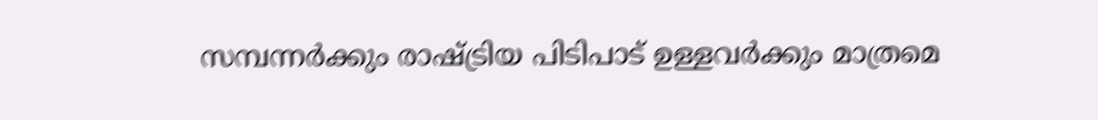സമ്പന്നര്‍ക്കും രാഷ്ട്രിയ പിടിപാട് ഉള്ളവര്‍ക്കും മാത്രമെ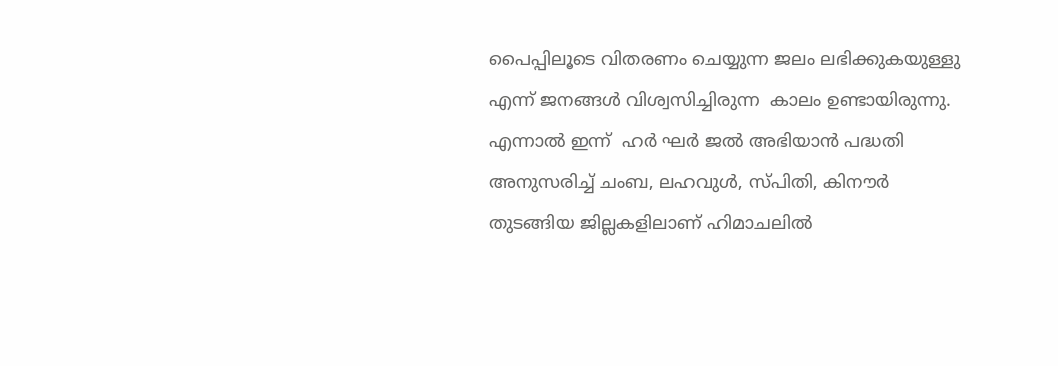പൈപ്പിലൂടെ വിതരണം ചെയ്യുന്ന ജലം ലഭിക്കുകയുള്ളു എന്ന് ജനങ്ങള്‍ വിശ്വസിച്ചിരുന്ന  കാലം ഉണ്ടായിരുന്നു. എന്നാല്‍ ഇന്ന്  ഹര്‍ ഘര്‍ ജല്‍ അഭിയാന്‍ പദ്ധതി അനുസരിച്ച് ചംബ, ലഹവുള്‍, സ്പിതി, കിനൗര്‍ തുടങ്ങിയ ജില്ലകളിലാണ് ഹിമാചലില്‍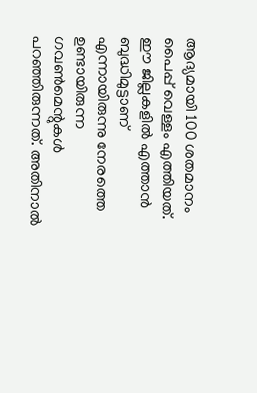ആദ്യമായി 100 ശതമാനം പൈപ്പ് വെള്ളം എത്തിയത്. ഈ ജില്ലകളില്‍ എത്താന്‍ ബുദ്ധിമുട്ടാണ് എന്നായിരുന്നു നേരത്തെ ഉണ്ടായിരുന്ന ഗവണ്‍മെന്റുകള്‍ പറഞ്ഞിരുന്നത്. അതിനാല്‍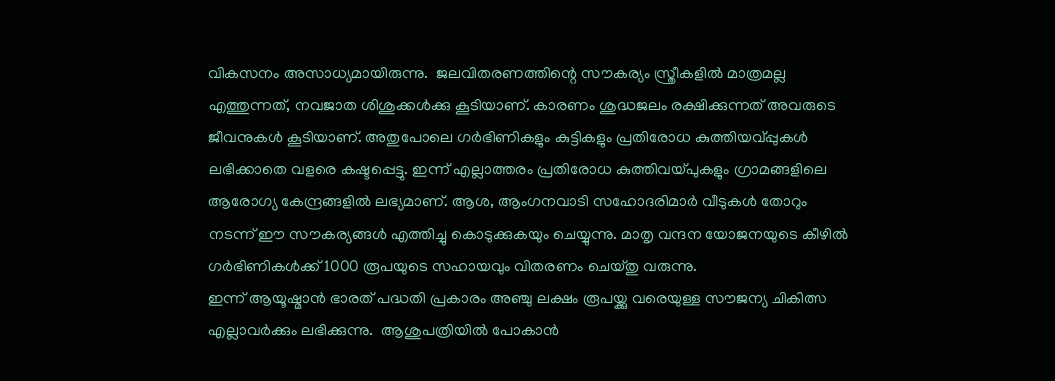വികസനം അസാധ്യമായിരുന്നു.  ജലവിതരണത്തിന്റെ സൗകര്യം സ്ത്രീകളില്‍ മാത്രമല്ല എത്തുന്നത്, നവജാത ശിശുക്കള്‍ക്കു കൂടിയാണ്. കാരണം ശുദ്ധജലം രക്ഷിക്കുന്നത് അവരുടെ ജീവനുകള്‍ കൂടിയാണ്. അതുപോലെ ഗര്‍ഭിണികളും കുട്ടികളും പ്രതിരോധ കുത്തിയവ്പ്പുകള്‍ ലഭിക്കാതെ വളരെ കഷ്ടപ്പെട്ടു. ഇന്ന് എല്ലാത്തരം പ്രതിരോധ കുത്തിവയ്പുകളും ഗ്രാമങ്ങളിലെ ആരോഗ്യ കേന്ദ്രങ്ങളില്‍ ലഭ്യമാണ്. ആശ, ആംഗനവാടി സഹോദരിമാര്‍ വീടുകള്‍ തോറും നടന്ന് ഈ സൗകര്യങ്ങള്‍ എത്തിച്ചു കൊടുക്കുകയും ചെയ്യുന്നു. മാതൃ വന്ദന യോജനയുടെ കീഴില്‍ ഗര്‍ഭിണികള്‍ക്ക് 1000 രൂപയുടെ സഹായവും വിതരണം ചെയ്തു വരുന്നു.
ഇന്ന് ആയൂഷ്മാന്‍ ഭാരത് പദ്ധതി പ്രകാരം അഞ്ചു ലക്ഷം രൂപയ്ക്കു വരെയുള്ള സൗജന്യ ചികിത്സ എല്ലാവര്‍ക്കും ലഭിക്കുന്നു.  ആശുപത്രിയില്‍ പോകാന്‍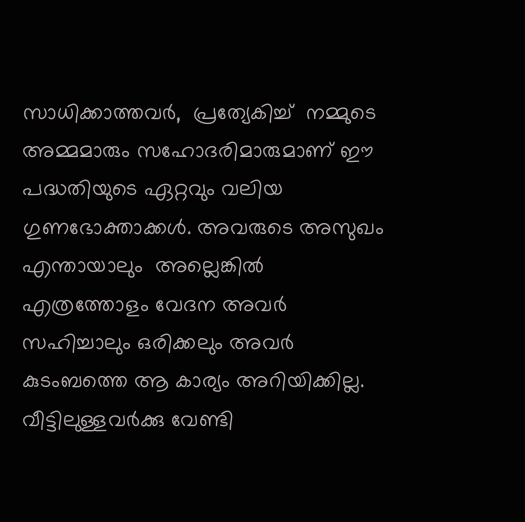സാധിക്കാത്തവര്‍,  പ്രത്യേകിച്ച്  നമ്മുടെ അമ്മമാരും സഹോദരിമാരുമാണ് ഈ പദ്ധതിയുടെ ഏറ്റവും വലിയ ഗുണഭോക്താക്കള്‍. അവരുടെ അസുഖം എന്തായാലും  അല്ലെങ്കില്‍ എത്രത്തോളം വേദന അവര്‍ സഹിച്ചാലും ഒരിക്കലും അവര്‍ കുടംബത്തെ ആ കാര്യം അറിയിക്കില്ല.  വീട്ടിലുള്ളവര്‍ക്കു വേണ്ടി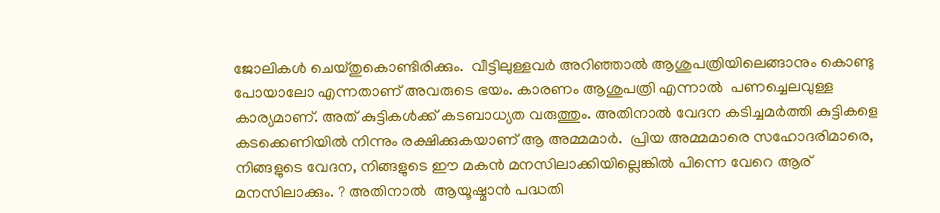ജോലികള്‍ ചെയ്തുകൊണ്ടിരിക്കും.  വീട്ടിലുള്ളവര്‍ അറിഞ്ഞാല്‍ ആശുപത്രിയിലെങ്ങാനും കൊണ്ടു പോയാലോ എന്നതാണ് അവരുടെ ഭയം. കാരണം ആശുപത്രി എന്നാല്‍  പണച്ചെലവുള്ള കാര്യമാണ്. അത് കുട്ടികള്‍ക്ക് കടബാധ്യത വരുത്തും. അതിനാല്‍ വേദന കടിച്ചമര്‍ത്തി കുട്ടികളെ കടക്കെണിയില്‍ നിന്നും രക്ഷിക്കുകയാണ് ആ അമ്മമാര്‍.  പ്രിയ അമ്മമാരെ സഹോദരിമാരെ, നിങ്ങളുടെ വേദന, നിങ്ങളുടെ ഈ മകന്‍ മനസിലാക്കിയില്ലെങ്കില്‍ പിന്നെ വേറെ ആര് മനസിലാക്കും. ? അതിനാല്‍  ആയൂഷ്മാന്‍ പദ്ധതി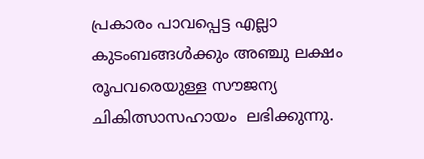പ്രകാരം പാവപ്പെട്ട എല്ലാ കുടംബങ്ങള്‍ക്കും അഞ്ചു ലക്ഷം രൂപവരെയുള്ള സൗജന്യ ചികിത്സാസഹായം  ലഭിക്കുന്നു.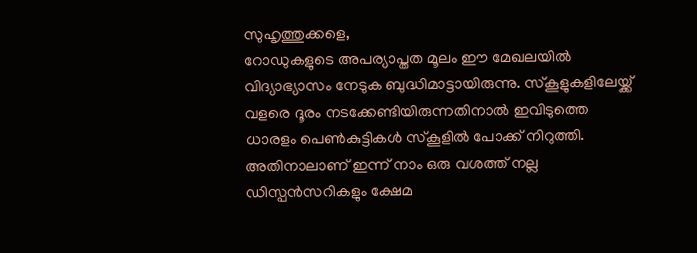സുഹൃത്തുക്കളെ,
റോഡുകളുടെ അപര്യാപ്തത മൂലം ഈ മേഖലയില്‍ വിദ്യാഭ്യാസം നേടുക ബുദ്ധിമാട്ടായിരുന്നു. സ്‌കൂളുകളിലേയ്ക്ക് വളരെ ദൂരം നടക്കേണ്ടിയിരുന്നതിനാല്‍ ഇവിടുത്തെ ധാരളം പെണ്‍കുട്ടികള്‍ സ്‌കൂളില്‍ പോക്ക് നിറുത്തി. അതിനാലാണ് ഇന്ന് നാം ഒരു വശത്ത് നല്ല ഡിസ്പന്‍സറികളും ക്ഷേമ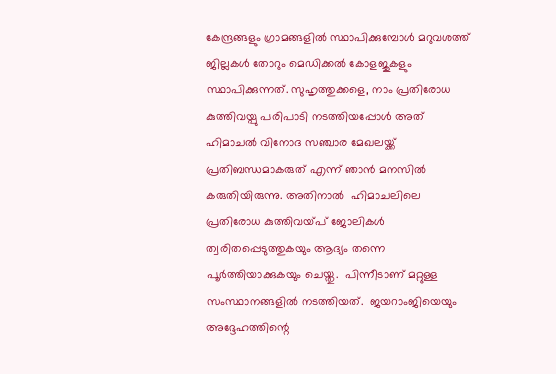കേന്ദ്രങ്ങളും ഗ്രാമങ്ങളില്‍ സ്ഥാപിക്കുമ്പോള്‍ മറുവശത്ത്  ജില്ലകള്‍ തോറും മെഡിക്കല്‍ കോളജുകളും സ്ഥാപിക്കുന്നത്. സുഹൃത്തുക്കളെ, നാം പ്രതിരോധ കുത്തിവയ്പു പരിപാടി നടത്തിയപ്പോള്‍ അത് ഹിമാചല്‍ വിനോദ സഞ്ചാര മേഖലയ്ക്ക് പ്രതിബന്ധമാകരുത് എന്ന് ഞാന്‍ മനസില്‍ കരുതിയിരുന്നു. അതിനാല്‍  ഹിമാചലിലെ പ്രതിരോധ കുത്തിവയ്പ് ജോലികള്‍ ത്വരിതപ്പെടുത്തുകയും ആദ്യം തന്നെ പൂര്‍ത്തിയാക്കുകയും ചെയ്തു.  പിന്നീടാണ് മറ്റുള്ള സംസ്ഥാനങ്ങളില്‍ നടത്തിയത്.  ജയറാംജിയെയും അദ്ദേഹത്തിന്റെ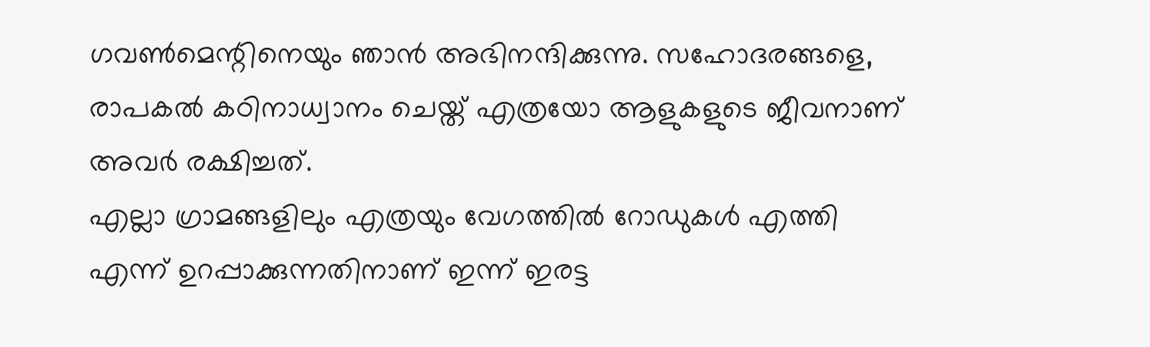ഗവണ്‍മെന്റിനെയും ഞാന്‍ അഭിനന്ദിക്കുന്നു. സഹോദരങ്ങളെ,  രാപകല്‍ കഠിനാധ്വാനം ചെയ്ത് എത്രയോ ആളുകളുടെ ജീവനാണ് അവര്‍ രക്ഷിച്ചത്.
എല്ലാ ഗ്രാമങ്ങളിലും എത്രയും വേഗത്തില്‍ റോഡുകള്‍ എത്തി എന്ന് ഉറപ്പാക്കുന്നതിനാണ് ഇന്ന് ഇരട്ട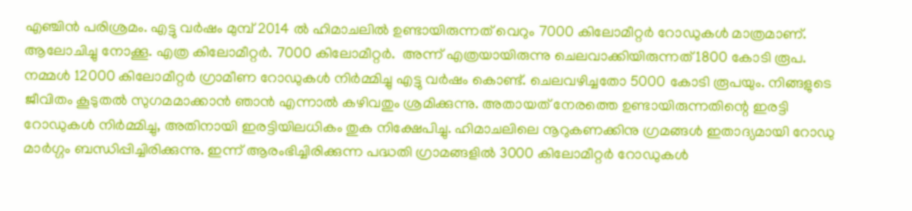എഞ്ചിന്‍ പരിശ്രമം. എട്ടു വര്‍ഷം മുമ്പ് 2014 ല്‍ ഹിമാചലില്‍ ഉണ്ടായിരുന്നത് വെറും 7000 കിലോമീറ്റര്‍ റോഡുകള്‍ മാത്രമാണ്. ആലോചിച്ചു നോക്കൂ. എത്ര കിലോമീറ്റര്‍. 7000 കിലോമീറ്റര്‍.  അന്ന് എത്രയായിരുന്നു ചെലവാക്കിയിരുന്നത് 1800 കോടി രൂപ. നമ്മള്‍ 12000 കിലോമീറ്റര്‍ ഗ്രാമീണ റോഡുകള്‍ നിര്‍മ്മിച്ചു എട്ടു വര്‍ഷം കൊണ്ട്. ചെലവഴിച്ചതോ 5000 കോടി രൂപയും. നിങ്ങളുടെ ജീവിതം കൂടുതല്‍ സുഗമമാക്കാന്‍ ഞാന്‍ എന്നാല്‍ കഴിവതും ശ്രമിക്കുന്നു. അതായത് നേരത്തെ ഉണ്ടായിരുന്നതിന്റെ ഇരട്ടി റോഡുകള്‍ നിര്‍മ്മിച്ചു, അതിനായി ഇരട്ടിയിലധികം തുക നിക്ഷേപിച്ചു. ഹിമാചലിലെ നൂറുകണക്കിനു ഗ്രമങ്ങള്‍ ഇതാദ്യമായി റോഡു മാര്‍ഗ്ഗം ബന്ധിപ്പിച്ചിരിക്കുന്നു. ഇന്ന് ആരംഭിച്ചിരിക്കുന്ന പദ്ധതി ഗ്രാമങ്ങളില്‍ 3000 കിലോമീറ്റര്‍ റോഡുകള്‍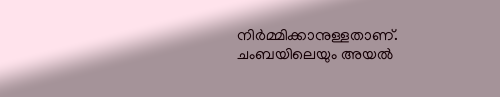നിര്‍മ്മിക്കാനുള്ളതാണ്.  ചംബയിലെയും അയല്‍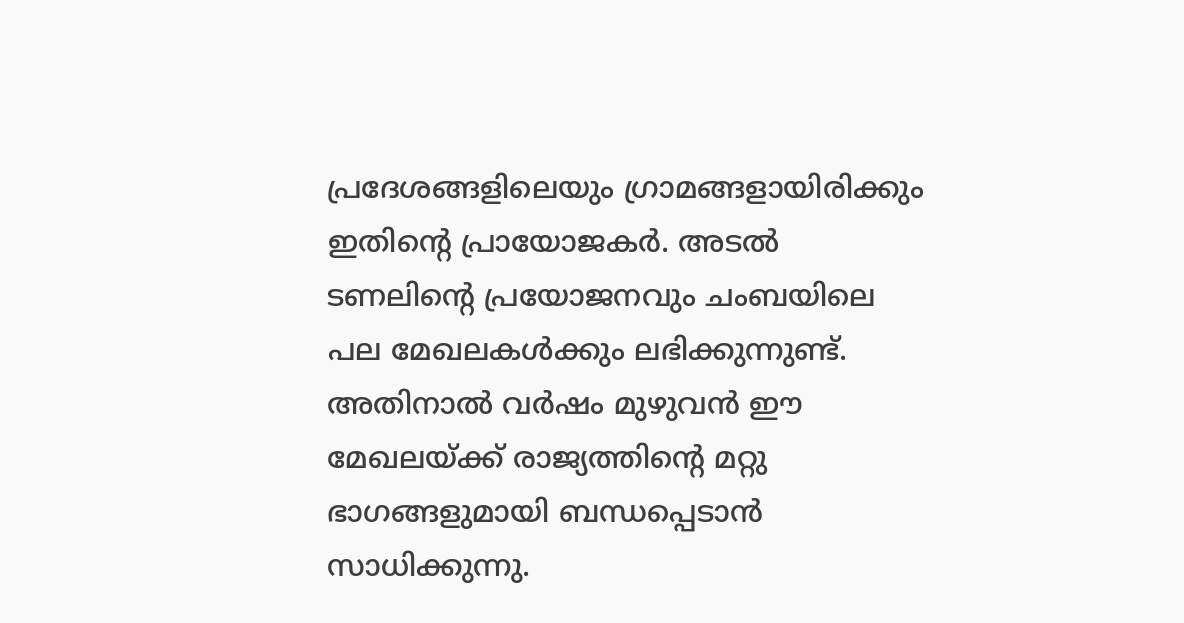പ്രദേശങ്ങളിലെയും ഗ്രാമങ്ങളായിരിക്കും ഇതിന്റെ പ്രായോജകര്‍. അടല്‍ ടണലിന്റെ പ്രയോജനവും ചംബയിലെ പല മേഖലകള്‍ക്കും ലഭിക്കുന്നുണ്ട്. അതിനാല്‍ വര്‍ഷം മുഴുവന്‍ ഈ മേഖലയ്ക്ക് രാജ്യത്തിന്റെ മറ്റു ഭാഗങ്ങളുമായി ബന്ധപ്പെടാന്‍ സാധിക്കുന്നു.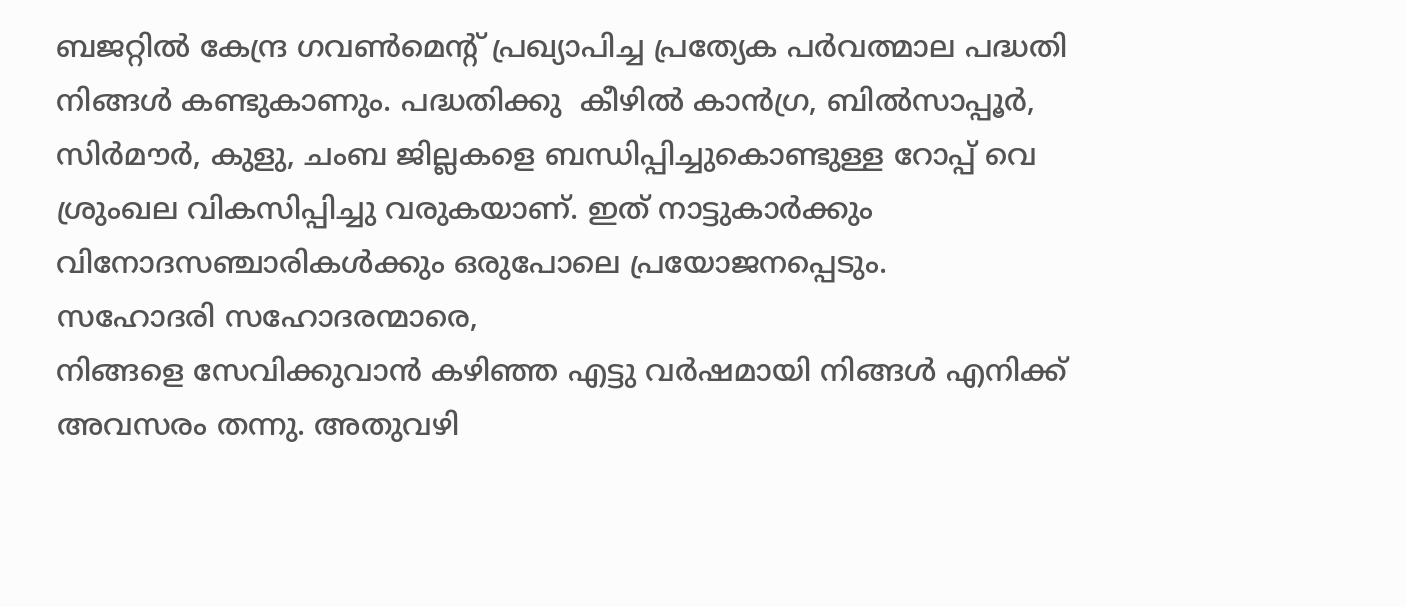ബജറ്റില്‍ കേന്ദ്ര ഗവണ്‍മെന്റ് പ്രഖ്യാപിച്ച പ്രത്യേക പര്‍വത്മാല പദ്ധതി നിങ്ങള്‍ കണ്ടുകാണും. പദ്ധതിക്കു  കീഴില്‍ കാന്‍ഗ്ര, ബില്‍സാപ്പൂര്‍, സിര്‍മൗര്‍, കുളു, ചംബ ജില്ലകളെ ബന്ധിപ്പിച്ചുകൊണ്ടുള്ള റോപ്പ് വെ ശ്രുംഖല വികസിപ്പിച്ചു വരുകയാണ്. ഇത് നാട്ടുകാര്‍ക്കും വിനോദസഞ്ചാരികള്‍ക്കും ഒരുപോലെ പ്രയോജനപ്പെടും.
സഹോദരി സഹോദരന്മാരെ,
നിങ്ങളെ സേവിക്കുവാന്‍ കഴിഞ്ഞ എട്ടു വര്‍ഷമായി നിങ്ങള്‍ എനിക്ക് അവസരം തന്നു. അതുവഴി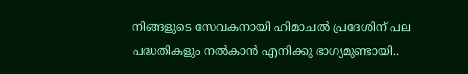നിങ്ങളുടെ സേവകനായി ഹിമാചല്‍ പ്രദേശിന് പല പദ്ധതികളും നല്‍കാന്‍ എനിക്കു ഭാഗ്യമുണ്ടായി..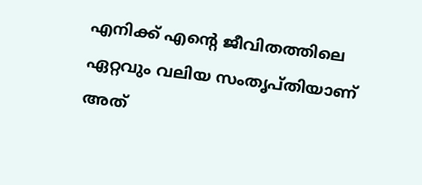എനിക്ക് എന്റെ ജീവിതത്തിലെ ഏറ്റവും വലിയ സംതൃപ്തിയാണ് അത്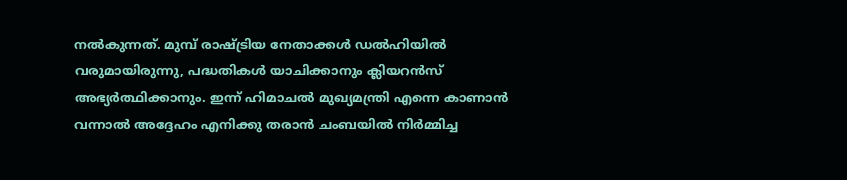നല്‍കുന്നത്. മുമ്പ് രാഷ്ട്രിയ നേതാക്കള്‍ ഡല്‍ഹിയില്‍ വരുമായിരുന്നു, പദ്ധതികള്‍ യാചിക്കാനും ക്ലിയറന്‍സ് അഭ്യര്‍ത്ഥിക്കാനും. ഇന്ന് ഹിമാചല്‍ മുഖ്യമന്ത്രി എന്നെ കാണാന്‍ വന്നാല്‍ അദ്ദേഹം എനിക്കു തരാന്‍ ചംബയില്‍ നിര്‍മ്മിച്ച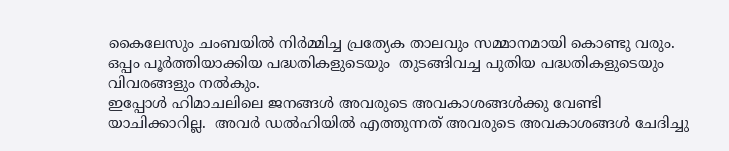കൈലേസും ചംബയില്‍ നിര്‍മ്മിച്ച പ്രത്യേക താലവും സമ്മാനമായി കൊണ്ടു വരും. ഒപ്പം പൂര്‍ത്തിയാക്കിയ പദ്ധതികളുടെയും  തുടങ്ങിവച്ച പുതിയ പദ്ധതികളുടെയും വിവരങ്ങളും നല്‍കും.
ഇപ്പോള്‍ ഹിമാചലിലെ ജനങ്ങള്‍ അവരുടെ അവകാശങ്ങള്‍ക്കു വേണ്ടി യാചിക്കാറില്ല.  അവര്‍ ഡല്‍ഹിയില്‍ എത്തുന്നത് അവരുടെ അവകാശങ്ങള്‍ ചേദിച്ചു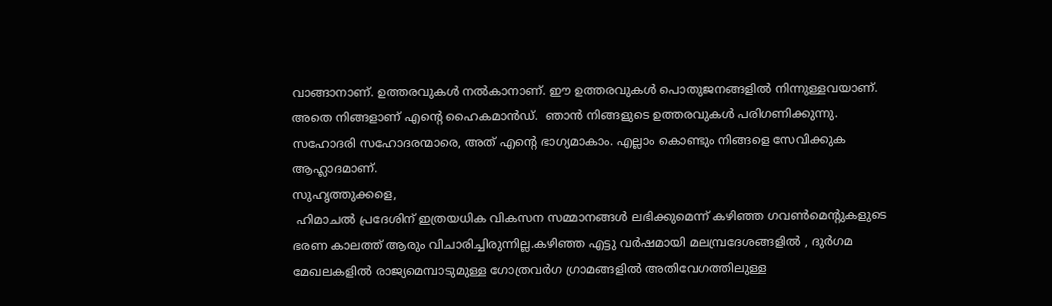വാങ്ങാനാണ്. ഉത്തരവുകള്‍ നല്‍കാനാണ്. ഈ ഉത്തരവുകള്‍ പൊതുജനങ്ങളില്‍ നിന്നുള്ളവയാണ്. അതെ നിങ്ങളാണ് എന്റെ ഹൈകമാന്‍ഡ്.  ഞാന്‍ നിങ്ങളുടെ ഉത്തരവുകള്‍ പരിഗണിക്കുന്നു. സഹോദരി സഹോദരന്മാരെ, അത് എന്റെ ഭാഗ്യമാകാം. എല്ലാം കൊണ്ടും നിങ്ങളെ സേവിക്കുക ആഹ്ലാദമാണ്.
സുഹൃത്തുക്കളെ,
 ഹിമാചല്‍ പ്രദേശിന് ഇത്രയധിക വികസന സമ്മാനങ്ങള്‍ ലഭിക്കുമെന്ന് കഴിഞ്ഞ ഗവണ്‍മെന്റുകളുടെ ഭരണ കാലത്ത് ആരും വിചാരിച്ചിരുന്നില്ല.കഴിഞ്ഞ എട്ടു വര്‍ഷമായി മലമ്പ്രദേശങ്ങളില്‍ , ദുര്‍ഗമ മേഖലകളില്‍ രാജ്യമെമ്പാടുമുള്ള ഗോത്രവര്‍ഗ ഗ്രാമങ്ങളില്‍ അതിവേഗത്തിലുള്ള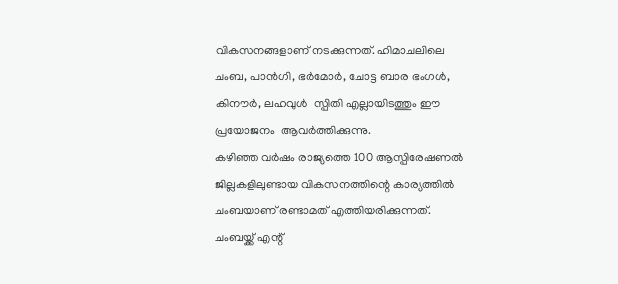വികസനങ്ങളാണ് നടക്കുന്നത്. ഹിമാചലിലെ ചംബ, പാന്‍ഗി, ഭര്‍മോര്‍, ചോട്ട ബാര ഭംഗള്‍, കിനൗര്‍, ലഹവുള്‍  സ്പിതി എല്ലായിടത്തും ഈ പ്രയോജനം  ആവര്‍ത്തിക്കുന്നു.
കഴിഞ്ഞ വര്‍ഷം രാജ്യത്തെ 100 ആസ്പിരേഷണല്‍ ജില്ലകളിലുണ്ടായ വികസനത്തിന്റെ കാര്യത്തില്‍ ചംബയാണ് രണ്ടാമത് എത്തിയരിക്കുന്നത്. ചംബയ്ക്ക് എന്റ്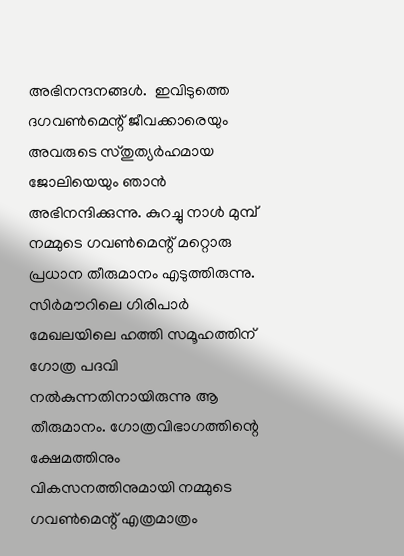അഭിനന്ദനങ്ങള്‍.  ഇവിടുത്തെ ദഗവണ്‍മെന്റ് ജീവക്കാരെയും അവരുടെ സ്തുത്യര്‍ഹമായ ജോലിയെയും ഞാന്‍ അഭിനന്ദിക്കുന്നു. കുറച്ചു നാള്‍ മുമ്പ് നമ്മുടെ ഗവണ്‍മെന്റ് മറ്റൊരു പ്രധാന തീരുമാനം എടുത്തിരുന്നു.  സിര്‍മൗറിലെ ഗിരിപാര്‍ മേഖലയിലെ ഹത്തി സമൂഹത്തിന് ഗോത്ര പദവി നല്‍കുന്നതിനായിരുന്നു ആ തീരുമാനം. ഗോത്രവിഭാഗത്തിന്റെ ക്ഷേമത്തിനും വികസനത്തിനുമായി നമ്മുടെ ഗവണ്‍മെന്റ് എത്രമാത്രം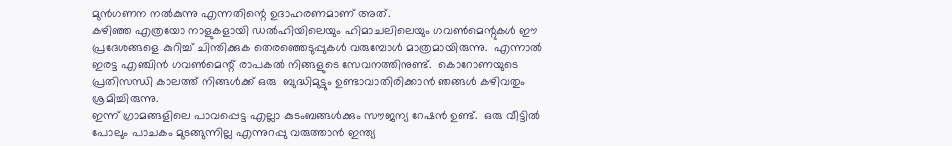മുന്‍ഗണന നല്‍കുന്നു എന്നതിന്റെ ഉദാഹരണമാണ് അത്.
കഴിഞ്ഞ എത്രയോ നാളുകളായി ഡല്‍ഹിയിലെയും ഹിമാചലിലെയും ഗവണ്‍മെന്റുകള്‍ ഈ പ്രദേശങ്ങളെ കുറിച്ച് ചിന്തിക്കുക തെരഞ്ഞെടുപ്പുകള്‍ വരുമ്പോള്‍ മാത്രമായിരുന്നു.  എന്നാല്‍ ഇരട്ട എഞ്ചിന്‍ ഗവണ്‍മെന്റ് രാപകല്‍ നിങ്ങളുടെ സേവനത്തിനുണ്ട്.  കൊറോണയുടെ പ്രതിസന്ധി കാലത്ത് നിങ്ങള്‍ക്ക് ഒരു  ബുദ്ധിമുട്ടും ഉണ്ടാവാതിരിക്കാന്‍ ഞങ്ങള്‍ കഴിവതും ശ്രമിച്ചിരുന്നു.
ഇന്ന് ഗ്രാമങ്ങളിലെ പാവപ്പെട്ട എല്ലാ കുടംബങ്ങള്‍ക്കും സൗജന്യ റേഷന്‍ ഉണ്ട്.  ഒരു വീട്ടില്‍ പോലും പാചകം മുടങ്ങുന്നില്ല എന്നുറപ്പു വരുത്താന്‍ ഇന്ത്യ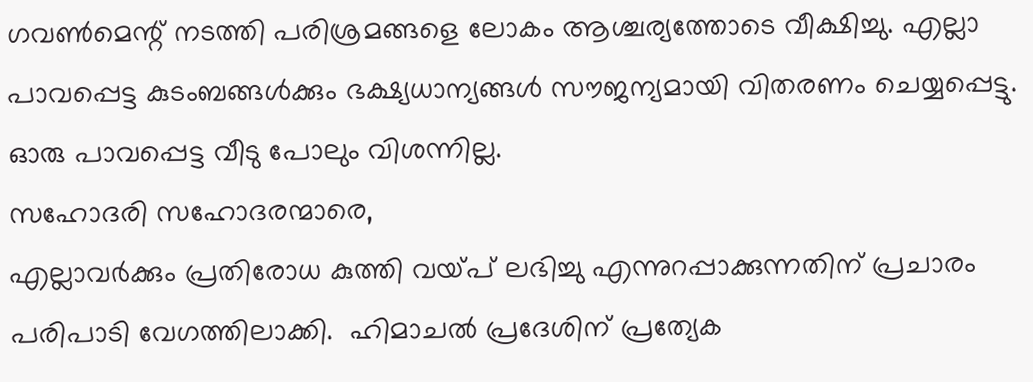ഗവണ്‍മെന്റ് നടത്തി പരിശ്രമങ്ങളെ ലോകം ആശ്ചര്യത്തോടെ വീക്ഷിച്ചു. എല്ലാ പാവപ്പെട്ട കുടംബങ്ങള്‍ക്കും ഭക്ഷ്യധാന്യങ്ങള്‍ സൗജന്യമായി വിതരണം ചെയ്യപ്പെട്ടു. ഓരു പാവപ്പെട്ട വീടു പോലും വിശന്നില്ല.
സഹോദരി സഹോദരന്മാരെ,
എല്ലാവര്‍ക്കും പ്രതിരോധ കുത്തി വയ്പ് ലഭിച്ചു എന്നുറപ്പാക്കുന്നതിന് പ്രചാരം പരിപാടി വേഗത്തിലാക്കി.  ഹിമാചല്‍ പ്രദേശിന് പ്രത്യേക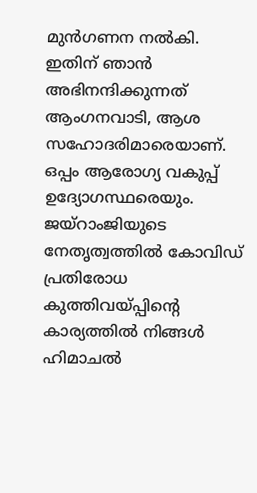മുന്‍ഗണന നല്‍കി.  ഇതിന് ഞാന്‍ അഭിനന്ദിക്കുന്നത് ആംഗനവാടി, ആശ സഹോദരിമാരെയാണ്. ഒപ്പം ആരോഗ്യ വകുപ്പ് ഉദ്യോഗസ്ഥരെയും. ജയ്‌റാംജിയുടെ നേതൃത്വത്തില്‍ കോവിഡ് പ്രതിരോധ കുത്തിവയ്പ്പിന്റെ കാര്യത്തില്‍ നിങ്ങള്‍ ഹിമാചല്‍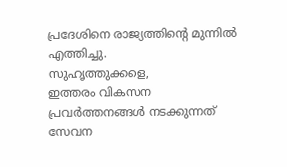പ്രദേശിനെ രാജ്യത്തിന്റെ മുന്നില്‍ എത്തിച്ചു.
സുഹൃത്തുക്കളെ,
ഇത്തരം വികസന പ്രവര്‍ത്തനങ്ങള്‍ നടക്കുന്നത് സേവന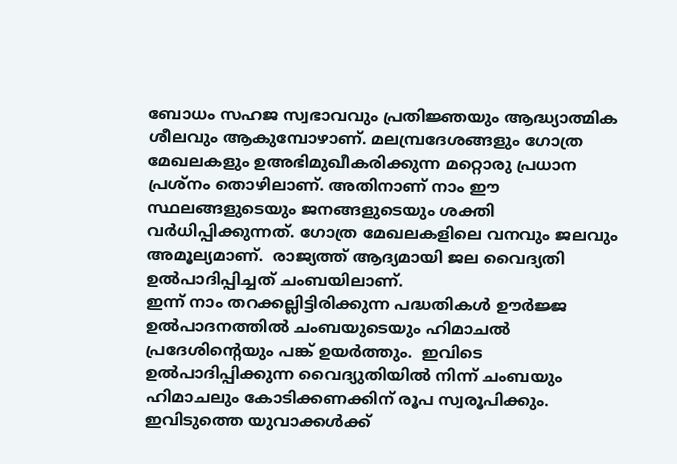ബോധം സഹജ സ്വഭാവവും പ്രതിജ്ഞയും ആദ്ധ്യാത്മിക ശീലവും ആകുമ്പോഴാണ്. മലമ്പ്രദേശങ്ങളും ഗോത്ര മേഖലകളും ഉഅഭിമുഖീകരിക്കുന്ന മറ്റൊരു പ്രധാന പ്രശ്‌നം തൊഴിലാണ്. അതിനാണ് നാം ഈ സ്ഥലങ്ങളുടെയും ജനങ്ങളുടെയും ശക്തി വര്‍ധിപ്പിക്കുന്നത്. ഗോത്ര മേഖലകളിലെ വനവും ജലവും അമൂല്യമാണ്.  രാജ്യത്ത് ആദ്യമായി ജല വൈദ്യതി ഉല്‍പാദിപ്പിച്ചത് ചംബയിലാണ്.
ഇന്ന് നാം തറക്കല്ലിട്ടിരിക്കുന്ന പദ്ധതികള്‍ ഊര്‍ജ്ജ ഉല്‍പാദനത്തില്‍ ചംബയുടെയും ഹിമാചല്‍ പ്രദേശിന്റെയും പങ്ക് ഉയര്‍ത്തും.  ഇവിടെ ഉല്‍പാദിപ്പിക്കുന്ന വൈദ്യുതിയില്‍ നിന്ന് ചംബയും ഹിമാചലും കോടിക്കണക്കിന് രൂപ സ്വരൂപിക്കും. ഇവിടുത്തെ യുവാക്കള്‍ക്ക്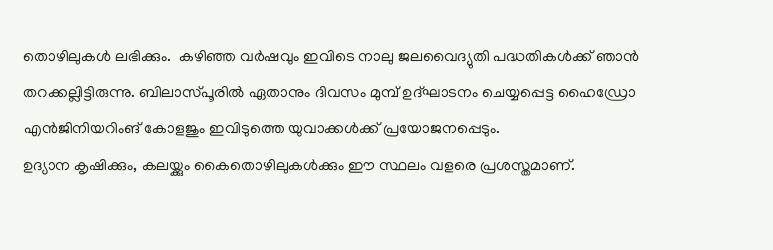തൊഴിലുകള്‍ ലഭിക്കും.  കഴിഞ്ഞ വര്‍ഷവും ഇവിടെ നാലു ജലവൈദ്യുതി പദ്ധതികള്‍ക്ക് ഞാന്‍ തറക്കല്ലിട്ടിരുന്നു. ബിലാസ്പൂരില്‍ ഏതാനും ദിവസം മുമ്പ് ഉദ്ഘാടനം ചെയ്യപ്പെട്ട ഹൈഡ്രോ എന്‍ജിനിയറിംങ് കോളജും ഇവിടുത്തെ യുവാക്കള്‍ക്ക് പ്രയോജനപ്പെടും.
ഉദ്യാന കൃഷിക്കും, കലയ്ക്കും കൈതൊഴിലുകള്‍ക്കും ഈ സ്ഥലം വളരെ പ്രശസ്തമാണ്.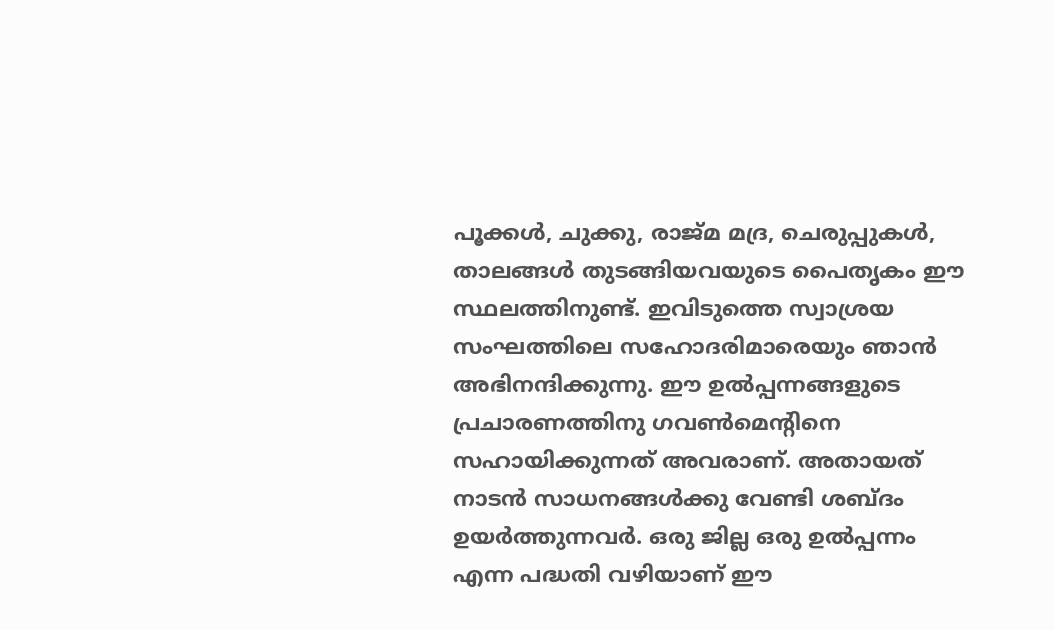പൂക്കള്‍, ചുക്കു, രാജ്മ മദ്ര, ചെരുപ്പുകള്‍,  താലങ്ങള്‍ തുടങ്ങിയവയുടെ പൈതൃകം ഈ സ്ഥലത്തിനുണ്ട്. ഇവിടുത്തെ സ്വാശ്രയ സംഘത്തിലെ സഹോദരിമാരെയും ഞാന്‍ അഭിനന്ദിക്കുന്നു. ഈ ഉല്‍പ്പന്നങ്ങളുടെ പ്രചാരണത്തിനു ഗവണ്‍മെന്റിനെ സഹായിക്കുന്നത് അവരാണ്. അതായത് നാടന്‍ സാധനങ്ങള്‍ക്കു വേണ്ടി ശബ്ദം ഉയര്‍ത്തുന്നവര്‍. ഒരു ജില്ല ഒരു ഉല്‍പ്പന്നം എന്ന പദ്ധതി വഴിയാണ് ഈ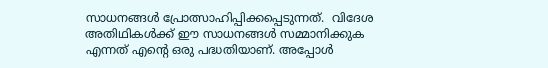സാധനങ്ങള്‍ പ്രോത്സാഹിപ്പിക്കപ്പെടുന്നത്.  വിദേശ അതിഥികള്‍ക്ക് ഈ സാധനങ്ങള്‍ സമ്മാനിക്കുക എന്നത് എന്റെ ഒരു പദ്ധതിയാണ്. അപ്പോള്‍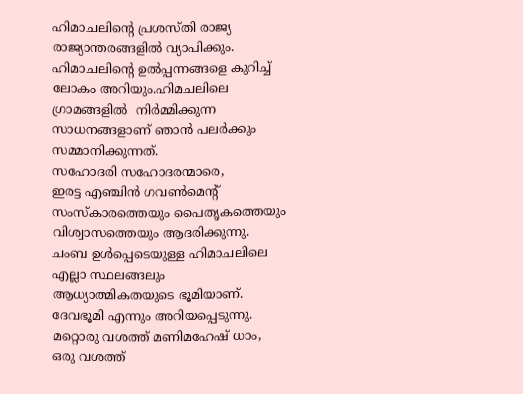ഹിമാചലിന്റെ പ്രശസ്തി രാജ്യ രാജ്യാന്തരങ്ങളില്‍ വ്യാപിക്കും. ഹിമാചലിന്റെ ഉല്‍പ്പന്നങ്ങളെ കുറിച്ച് ലോകം അറിയും.ഹിമചലിലെ ഗ്രാമങ്ങളില്‍  നിര്‍മ്മിക്കുന്ന സാധനങ്ങളാണ് ഞാന്‍ പലര്‍ക്കും സമ്മാനിക്കുന്നത്.
സഹോദരി സഹോദരന്മാരെ,
ഇരട്ട എഞ്ചിന്‍ ഗവണ്‍മെന്റ് സംസ്‌കാരത്തെയും പൈതൃകത്തെയും വിശ്വാസത്തെയും ആദരിക്കുന്നു. ചംബ ഉള്‍പ്പെടെയുള്ള ഹിമാചലിലെ എല്ലാ സ്ഥലങ്ങലും ആധ്യാത്മികതയുടെ ഭൂമിയാണ്. ദേവഭൂമി എന്നും അറിയപ്പെടുന്നു.  മറ്റൊരു വശത്ത് മണിമഹേഷ് ധാം, ഒരു വശത്ത്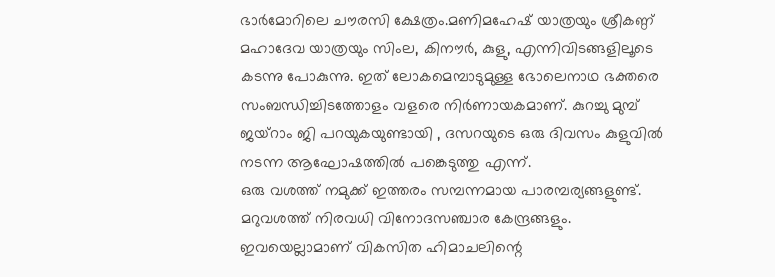ഭാര്‍മോറിലെ ചൗരസി ക്ഷേത്രം.മണിമഹേഷ് യാത്രയും ശ്രീകണ്ഠ് മഹാദേവ യാത്രയും സിംല, കിനൗര്‍, കുളു, എന്നിവിടങ്ങളിലൂടെ കടന്നു പോകുന്നു. ഇത് ലോകമെമ്പാടുമുള്ള ഭോലെനാഥ ഭക്തരെ സംബന്ധിച്ചിടത്തോളം വളരെ നിര്‍ണായകമാണ്. കുറച്ചു മുമ്പ് ജയ്‌റാം ജി പറയുകയുണ്ടായി , ദസറയുടെ ഒരു ദിവസം കുളുവില്‍ നടന്ന ആഘോഷത്തില്‍ പങ്കെടുത്തു എന്ന്.
ഒരു വശത്ത് നമുക്ക് ഇത്തരം സമ്പന്നമായ പാരമ്പര്യങ്ങളുണ്ട്. മറുവശത്ത് നിരവധി വിനോദസഞ്ചാര കേന്ദ്രങ്ങളും. ഇവയെല്ലാമാണ് വികസിത ഹിമാചലിന്റെ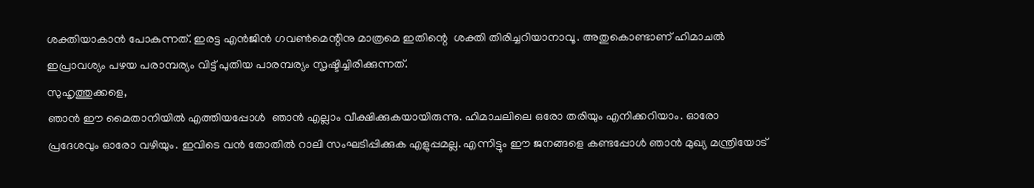ശക്തിയാകാന്‍ പോകുന്നത്. ഇരട്ട എന്‍ജിന്‍ ഗവണ്‍മെന്റിനു മാത്രമെ ഇതിന്റെ  ശക്തി തിരിച്ചറിയാനാവൂ. അതുകൊണ്ടാണ് ഹിമാചല്‍ ഇപ്രാവശ്യം പഴയ പരാമ്പര്യം വിട്ട് പുതിയ പാരമ്പര്യം സൃഷ്ടിച്ചിരിക്കുന്നത്.
സുഹൃത്തുക്കളെ,
ഞാന്‍ ഈ മൈതാനിയില്‍ എത്തിയപ്പോള്‍  ഞാന്‍ എല്ലാം വീക്ഷിക്കുകയായിരുന്നു. ഹിമാചലിലെ ഒരോ തരിയും എനിക്കറിയാം. ഓരോ പ്രദേശവും ഓരോ വഴിയും. ഇവിടെ വന്‍ തോതില്‍ റാലി സംഘടിപ്പിക്കുക എളുപ്പമല്ല. എന്നിട്ടും ഈ ജനങ്ങളെ കണ്ടപ്പോള്‍ ഞാന്‍ മുഖ്യ മന്ത്രിയോട്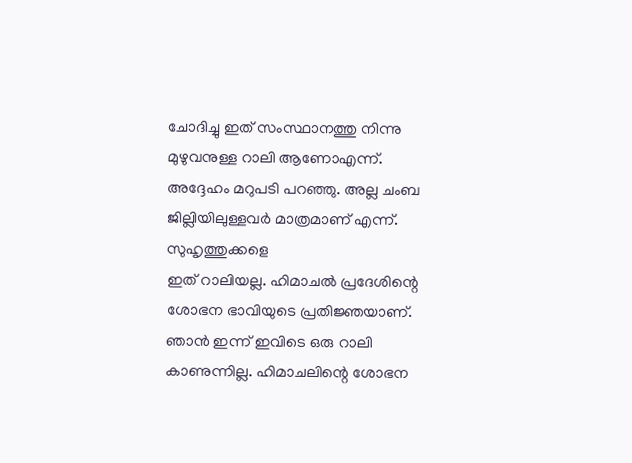ചോദിച്ചു ഇത് സംസ്ഥാനത്തു നിന്നു മുഴുവനുള്ള റാലി ആണോഎന്ന്. അദ്ദേഹം മറുപടി പറഞ്ഞു. അല്ല ചംബ ജില്ലിയിലുള്ളവര്‍ മാത്രമാണ് എന്ന്.
സുഹൃത്തുക്കളെ
ഇത് റാലിയല്ല. ഹിമാചല്‍ പ്രദേശിന്റെ ശോഭന ഭാവിയുടെ പ്രതിജ്ഞയാണ്.  ഞാന്‍ ഇന്ന് ഇവിടെ ഒരു റാലി കാണുന്നില്ല. ഹിമാചലിന്റെ ശോഭന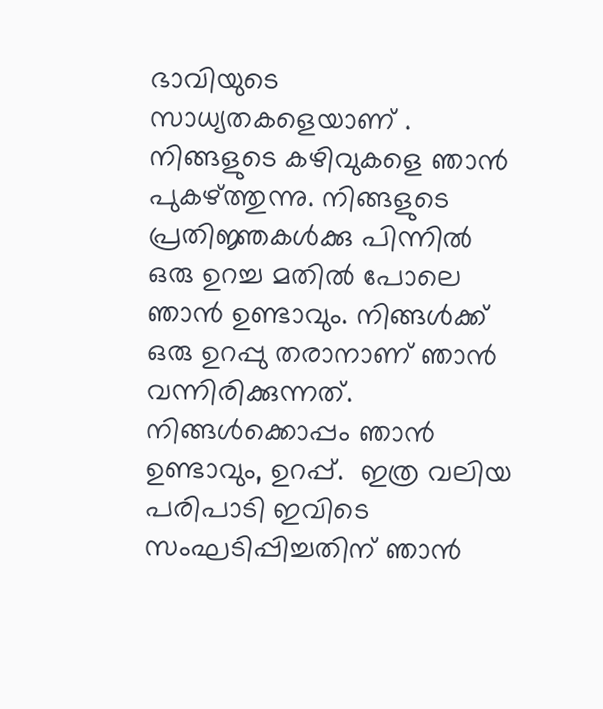ഭാവിയുടെ സാധ്യതകളെയാണ് . നിങ്ങളുടെ കഴിവുകളെ ഞാന്‍ പുകഴ്ത്തുന്നു. നിങ്ങളുടെ പ്രതിജ്ഞകള്‍ക്കു പിന്നില്‍ ഒരു ഉറച്ച മതില്‍ പോലെ ഞാന്‍ ഉണ്ടാവും. നിങ്ങള്‍ക്ക് ഒരു ഉറപ്പു തരാനാണ് ഞാന്‍ വന്നിരിക്കുന്നത്. നിങ്ങള്‍ക്കൊപ്പം ഞാന്‍ ഉണ്ടാവും, ഉറപ്പ്.  ഇത്ര വലിയ പരിപാടി ഇവിടെ സംഘടിപ്പിച്ചതിന് ഞാന്‍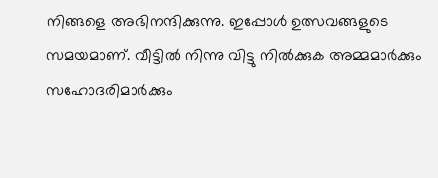നിങ്ങളെ അഭിനന്ദിക്കുന്നു. ഇപ്പോള്‍ ഉത്സവങ്ങളുടെ സമയമാണ്. വീട്ടില്‍ നിന്നു വിട്ടു നില്‍ക്കുക അമ്മമാര്‍ക്കും സഹോദരിമാര്‍ക്കും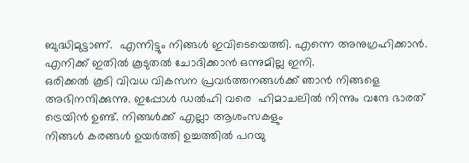ബുദ്ധിമുട്ടാണ്.  എന്നിട്ടും നിങ്ങള്‍ ഇവിടെയെത്തി. എന്നെ അനുഗ്രഹിക്കാന്‍. എനിക്ക് ഇതില്‍ കൂടുതല്‍ ചോദിക്കാന്‍ ഒന്നുമില്ല ഇനി.
ഒരിക്കല്‍ കൂടി വിവധ വികസന പ്രവര്‍ത്തനങ്ങള്‍ക്ക് ഞാന്‍ നിങ്ങളെ അഭിനന്ദിക്കുന്നു. ഇപ്പോള്‍ ഡല്‍ഹി വരെ  ഹിമാചലില്‍ നിന്നും വന്ദേ ഭാരത് ട്രെയിന്‍ ഉണ്ട്. നിങ്ങള്‍ക്ക് എല്ലാ ആശംസകളും
നിങ്ങള്‍ കരങ്ങള്‍ ഉയര്‍ത്തി ഉച്ചത്തില്‍ പറയു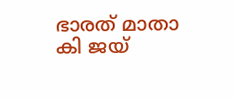ഭാരത് മാതാ കി ജയ്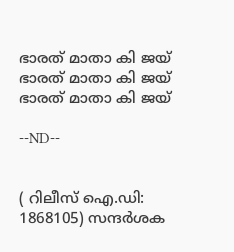ഭാരത് മാതാ കി ജയ്
ഭാരത് മാതാ കി ജയ്
ഭാരത് മാതാ കി ജയ്

--ND--


( റിലീസ് ഐ.ഡി: 1868105) സന്ദര്‍ശക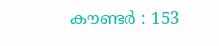കൗണ്ടര്‍ : 153